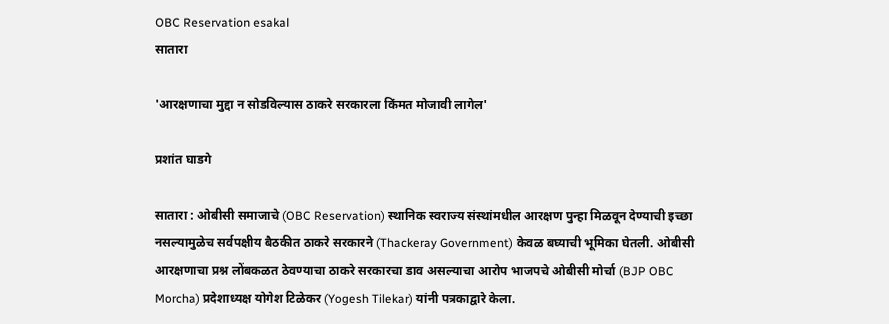OBC Reservation esakal
सातारा

'आरक्षणाचा मुद्दा न सोडविल्यास ठाकरे सरकारला किंमत मोजावी लागेल'

प्रशांत घाडगे

सातारा : ओबीसी समाजाचे (OBC Reservation) स्थानिक स्वराज्य संस्थांमधील आरक्षण पुन्हा मिळवून देण्याची इच्छा नसल्यामुळेच सर्वपक्षीय बैठकीत ठाकरे सरकारने (Thackeray Government) केवळ बघ्याची भूमिका घेतली. ओबीसी आरक्षणाचा प्रश्न लोंबकळत ठेवण्याचा ठाकरे सरकारचा डाव असल्याचा आरोप भाजपचे ओबीसी मोर्चा (BJP OBC Morcha) प्रदेशाध्यक्ष योगेश टिळेकर (Yogesh Tilekar) यांनी पत्रकाद्वारे केला.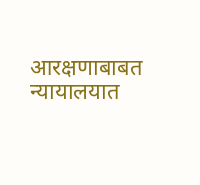आरक्षणाबाबत न्यायालयात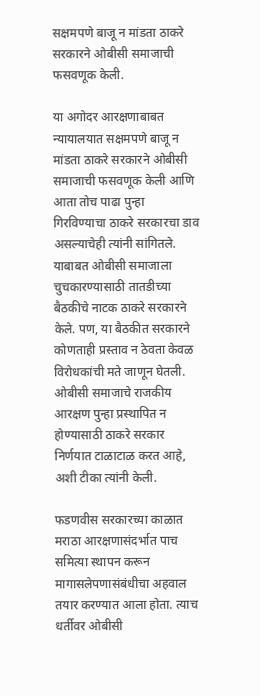सक्षमपणे बाजू न मांडता ठाकरे सरकारने ओबीसी समाजाची फसवणूक केली.

या अगोदर आरक्षणाबाबत न्यायालयात सक्षमपणे बाजू न मांडता ठाकरे सरकारने ओबीसी समाजाची फसवणूक केली आणि आता तोच पाढा पुन्हा गिरविण्याचा ठाकरे सरकारचा डाव असल्याचेही त्यांनी सांगितले. याबाबत ओबीसी समाजाला चुचकारण्यासाठी तातडीच्या बैठकीचे नाटक ठाकरे सरकारने केले. पण, या बैठकीत सरकारने कोणताही प्रस्ताव न ठेवता केवळ विरोधकांची मते जाणून घेतली. ओबीसी समाजाचे राजकीय आरक्षण पुन्हा प्रस्थापित न होण्यासाठी ठाकरे सरकार निर्णयात टाळाटाळ करत आहे, अशी टीका त्यांनी केली.

फडणवीस सरकारच्या काळात मराठा आरक्षणासंदर्भात पाच समित्या स्थापन करून मागासलेपणासंबंधीचा अहवाल तयार करण्यात आला होता. त्याच धर्तीवर ओबीसी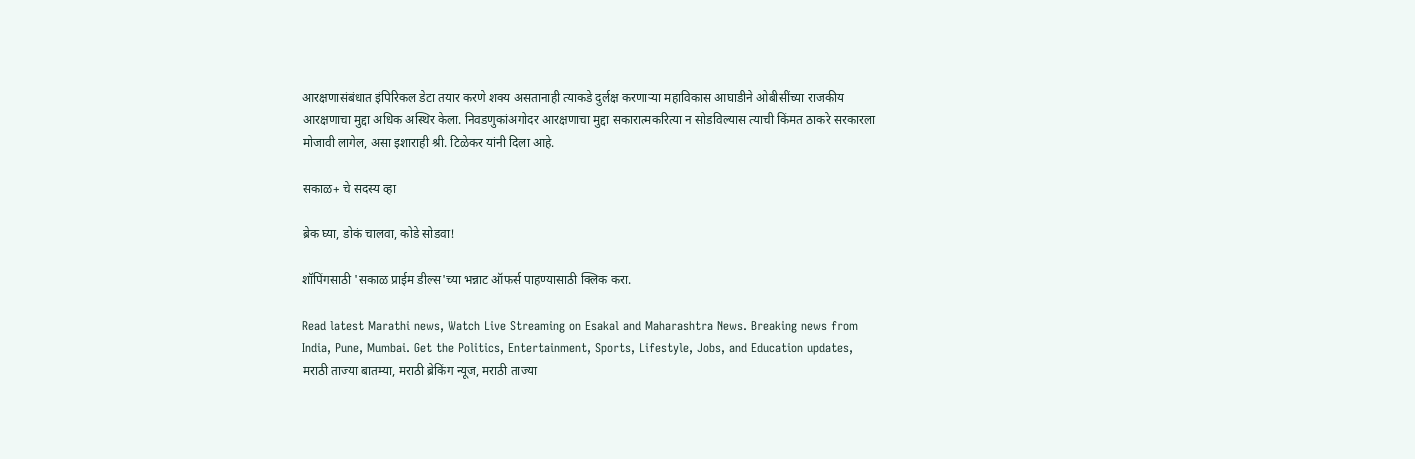आरक्षणासंबंधात इंपिरिकल डेटा तयार करणे शक्य असतानाही त्याकडे दुर्लक्ष करणाऱ्या महाविकास आघाडीने ओबीसींच्या राजकीय आरक्षणाचा मुद्दा अधिक अस्थिर केला. निवडणुकांअगोदर आरक्षणाचा मुद्दा सकारात्मकरित्या न सोडविल्यास त्याची किंमत ठाकरे सरकारला मोजावी लागेल, असा इशाराही श्री. टिळेकर यांनी दिला आहे.

सकाळ+ चे सदस्य व्हा

ब्रेक घ्या, डोकं चालवा, कोडे सोडवा!

शॉपिंगसाठी 'सकाळ प्राईम डील्स'च्या भन्नाट ऑफर्स पाहण्यासाठी क्लिक करा.

Read latest Marathi news, Watch Live Streaming on Esakal and Maharashtra News. Breaking news from India, Pune, Mumbai. Get the Politics, Entertainment, Sports, Lifestyle, Jobs, and Education updates, मराठी ताज्या बातम्या, मराठी ब्रेकिंग न्यूज, मराठी ताज्या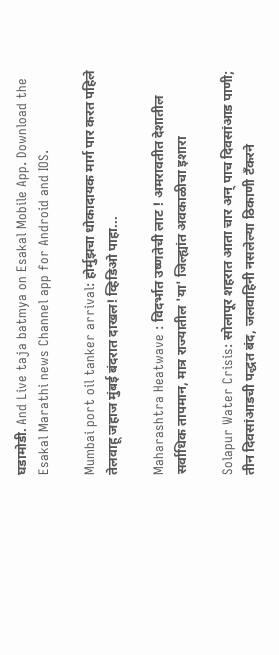घडामोडी. And Live taja batmya on Esakal Mobile App. Download the Esakal Marathi news Channel app for Android and IOS.

Mumbai port oil tanker arrival: होर्मुझचा धोकादायक मार्ग पार करत पहिले तेलवाहू जहाज मुंबई बंदरात दाखल! व्हिडिओ पाहा...

Maharashtra Heatwave : विदर्भात उष्णतेची लाट ! अमरावतीत देशातील सर्वाधिक तापमान, मात्र राज्यातील 'या' जिल्ह्यांत अवकाळीचा इशारा

Solapur Water Crisis: सोलापूर शहरात आता चार अन् पाच दिवसांआड पाणी; तीन दिवसांआडची पद्धत बंद, जलवाहिनी नसलेल्या ठिकाणी टँकरने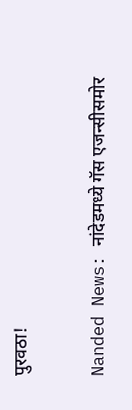पुरवठा!

Nanded News: नांदेडमध्ये गॅस एजन्सीसमोर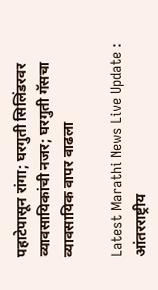पहाटेपासून रांगा; घरगुती सिलिंडरवर व्यावसायिकांची नजर; घरगुती गॅसचा व्यावसायिक वापर वाढला

Latest Marathi News Live Update : आंतरराष्ट्रीय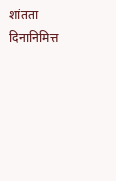शांतता दिनानिमित्त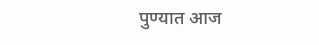पुण्यात आज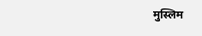मुस्लिम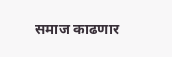समाज काढणार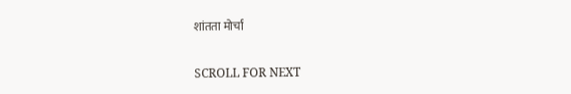शांतता मोर्चा

SCROLL FOR NEXT